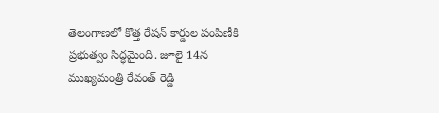తెలంగాణలో కొత్త రేషన్ కార్డుల పంపిణీకి ప్రభుత్వం సిద్ధమైంది. జూలై 14న ముఖ్యమంత్రి రేవంత్ రెడ్డి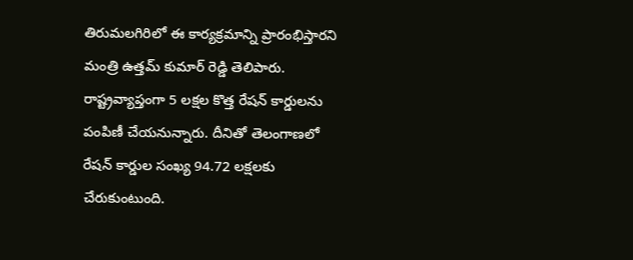తిరుమలగిరిలో ఈ కార్యక్రమాన్ని ప్రారంభిస్తారని మంత్రి ఉత్తమ్ కుమార్ రెడ్డి తెలిపారు. రాష్ట్రవ్యాప్తంగా 5 లక్షల కొత్త రేషన్ కార్డులను పంపిణీ చేయనున్నారు. దీనితో తెలంగాణలో రేషన్ కార్డుల సంఖ్య 94.72 లక్షలకు చేరుకుంటుంది.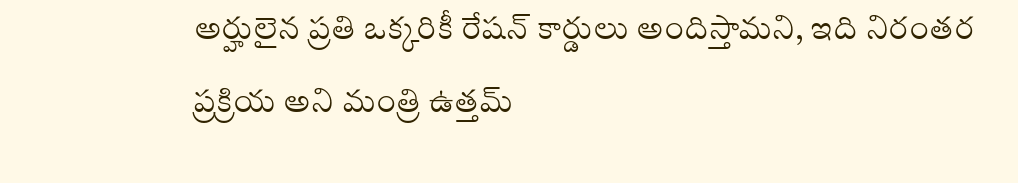అర్హులైన ప్రతి ఒక్కరికీ రేషన్ కార్డులు అందిస్తామని, ఇది నిరంతర ప్రక్రియ అని మంత్రి ఉత్తమ్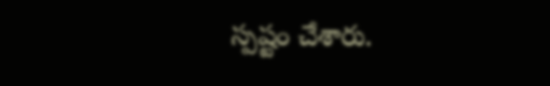స్పష్టం చేశారు.